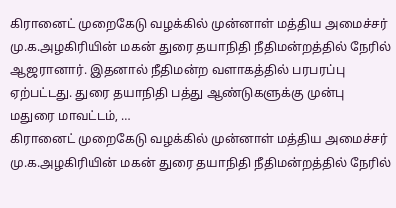கிரானைட் முறைகேடு வழக்கில் முன்னாள் மத்திய அமைச்சர் மு.க.அழகிரியின் மகன் துரை தயாநிதி நீதிமன்றத்தில் நேரில் ஆஜரானார். இதனால் நீதிமன்ற வளாகத்தில் பரபரப்பு ஏற்பட்டது. துரை தயாநிதி பத்து ஆண்டுகளுக்கு முன்பு மதுரை மாவட்டம், …
கிரானைட் முறைகேடு வழக்கில் முன்னாள் மத்திய அமைச்சர் மு.க.அழகிரியின் மகன் துரை தயாநிதி நீதிமன்றத்தில் நேரில்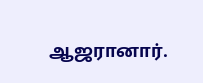ஆஜரானார்.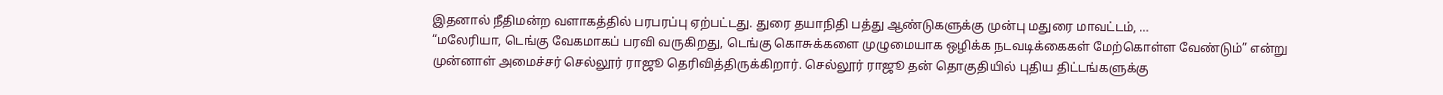இதனால் நீதிமன்ற வளாகத்தில் பரபரப்பு ஏற்பட்டது. துரை தயாநிதி பத்து ஆண்டுகளுக்கு முன்பு மதுரை மாவட்டம், …
“மலேரியா, டெங்கு வேகமாகப் பரவி வருகிறது, டெங்கு கொசுக்களை முழுமையாக ஒழிக்க நடவடிக்கைகள் மேற்கொள்ள வேண்டும்” என்று முன்னாள் அமைச்சர் செல்லூர் ராஜூ தெரிவித்திருக்கிறார். செல்லூர் ராஜூ தன் தொகுதியில் புதிய திட்டங்களுக்கு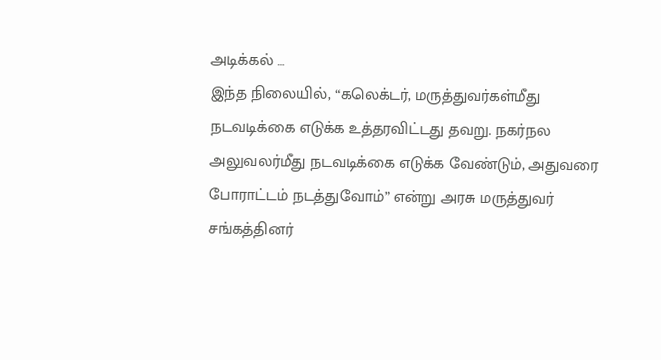அடிக்கல் …
இந்த நிலையில், “கலெக்டர், மருத்துவர்கள்மீது நடவடிக்கை எடுக்க உத்தரவிட்டது தவறு. நகர்நல அலுவலர்மீது நடவடிக்கை எடுக்க வேண்டும், அதுவரை போராட்டம் நடத்துவோம்” என்று அரசு மருத்துவர் சங்கத்தினர்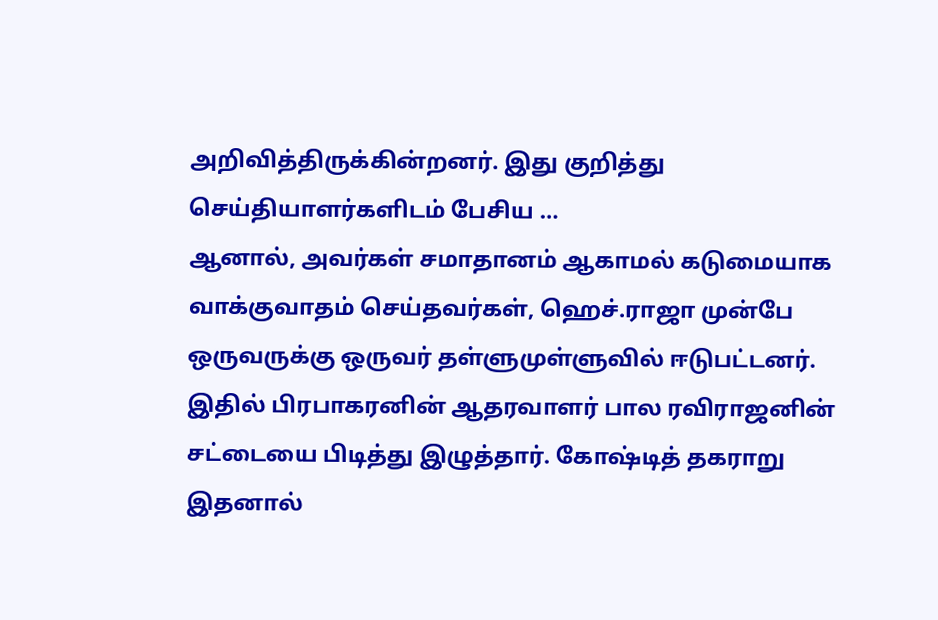அறிவித்திருக்கின்றனர். இது குறித்து செய்தியாளர்களிடம் பேசிய …
ஆனால், அவர்கள் சமாதானம் ஆகாமல் கடுமையாக வாக்குவாதம் செய்தவர்கள், ஹெச்.ராஜா முன்பே ஒருவருக்கு ஒருவர் தள்ளுமுள்ளுவில் ஈடுபட்டனர். இதில் பிரபாகரனின் ஆதரவாளர் பால ரவிராஜனின் சட்டையை பிடித்து இழுத்தார். கோஷ்டித் தகராறு இதனால்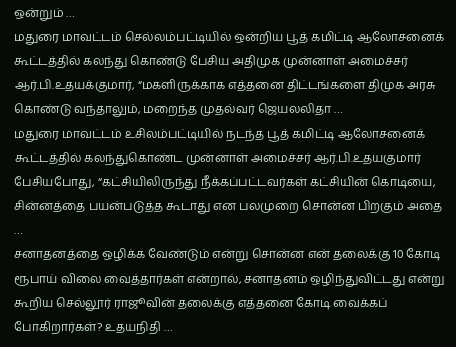ஒன்றும் …
மதுரை மாவட்டம் செல்லம்பட்டியில் ஒன்றிய பூத் கமிட்டி ஆலோசனைக் கூட்டத்தில் கலந்து கொண்டு பேசிய அதிமுக முன்னாள் அமைச்சர் ஆர்.பி.உதயக்குமார், “மகளிருக்காக எத்தனை திட்டங்களை திமுக அரசு கொண்டு வந்தாலும், மறைந்த முதல்வர் ஜெயலலிதா …
மதுரை மாவட்டம் உசிலம்பட்டியில் நடந்த பூத் கமிட்டி ஆலோசனைக் கூட்டத்தில் கலந்துகொண்ட முன்னாள் அமைச்சர் ஆர்.பி.உதயகுமார் பேசியபோது, “கட்சியிலிருந்து நீக்கப்பட்டவர்கள் கட்சியின் கொடியை, சின்னத்தை பயன்படுத்த கூடாது என பலமுறை சொன்ன பிறகும் அதை …
சனாதனத்தை ஒழிக்க வேண்டும் என்று சொன்ன என் தலைக்கு 10 கோடி ரூபாய் விலை வைத்தார்கள் என்றால், சனாதனம் ஒழிந்துவிட்டது என்று கூறிய செல்லூர் ராஜூவின் தலைக்கு எத்தனை கோடி வைக்கப் போகிறார்கள்? உதயநிதி …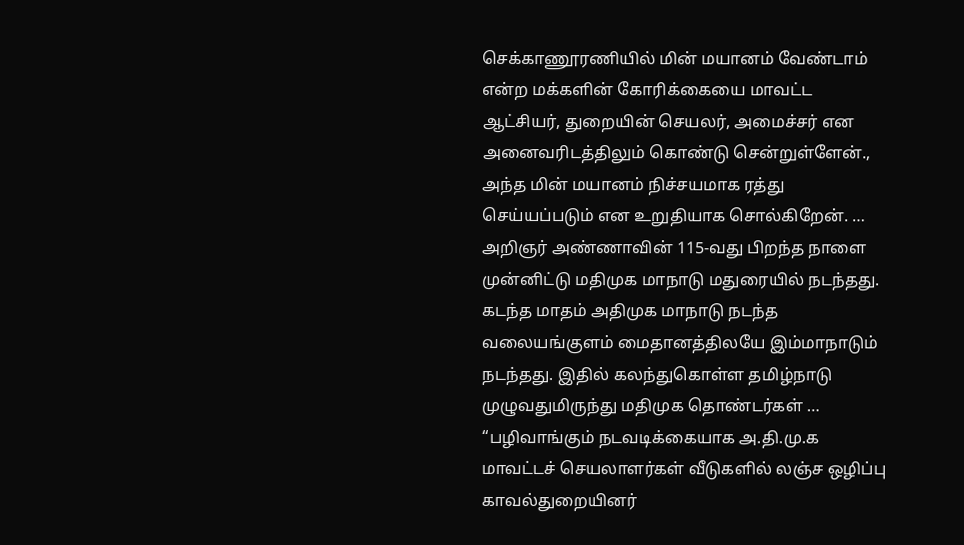செக்காணூரணியில் மின் மயானம் வேண்டாம் என்ற மக்களின் கோரிக்கையை மாவட்ட ஆட்சியர், துறையின் செயலர், அமைச்சர் என அனைவரிடத்திலும் கொண்டு சென்றுள்ளேன்., அந்த மின் மயானம் நிச்சயமாக ரத்து செய்யப்படும் என உறுதியாக சொல்கிறேன். …
அறிஞர் அண்ணாவின் 115-வது பிறந்த நாளை முன்னிட்டு மதிமுக மாநாடு மதுரையில் நடந்தது. கடந்த மாதம் அதிமுக மாநாடு நடந்த வலையங்குளம் மைதானத்திலயே இம்மாநாடும் நடந்தது. இதில் கலந்துகொள்ள தமிழ்நாடு முழுவதுமிருந்து மதிமுக தொண்டர்கள் …
“பழிவாங்கும் நடவடிக்கையாக அ.தி.மு.க மாவட்டச் செயலாளர்கள் வீடுகளில் லஞ்ச ஒழிப்பு காவல்துறையினர்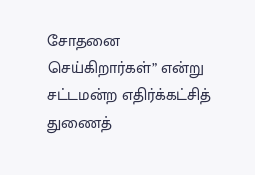சோதனை செய்கிறார்கள்” என்று சட்டமன்ற எதிர்க்கட்சித் துணைத்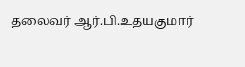தலைவர் ஆர்.பி.உதயகுமார்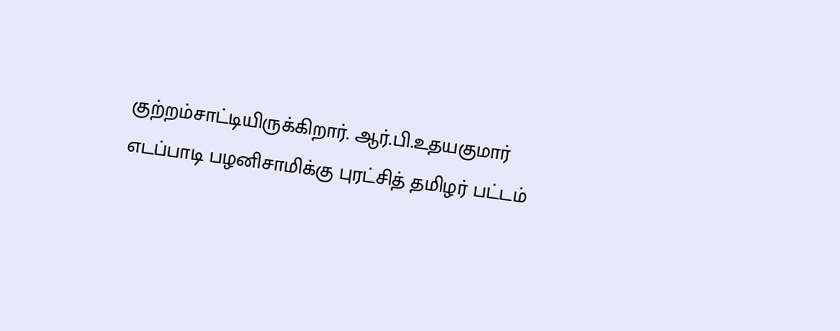குற்றம்சாட்டியிருக்கிறார். ஆர்.பி.உதயகுமார் எடப்பாடி பழனிசாமிக்கு புரட்சித் தமிழர் பட்டம்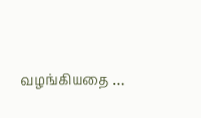வழங்கியதை …